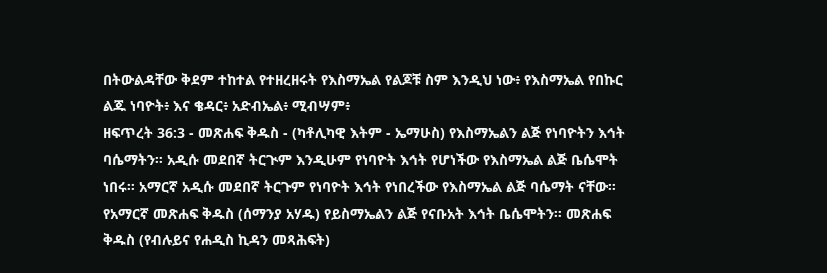በትውልዳቸው ቅደም ተከተል የተዘረዘሩት የእስማኤል የልጆቹ ስም እንዲህ ነው፥ የእስማኤል የበኩር ልጁ ነባዮት፥ እና ቄዳር፥ አድብኤል፥ ሚብሣም፥
ዘፍጥረት 36:3 - መጽሐፍ ቅዱስ - (ካቶሊካዊ እትም - ኤማሁስ) የእስማኤልን ልጅ የነባዮትን እኅት ባሴማትን። አዲሱ መደበኛ ትርጒም እንዲሁም የነባዮት እኅት የሆነችው የእስማኤል ልጅ ቤሴሞት ነበሩ። አማርኛ አዲሱ መደበኛ ትርጉም የነባዮት እኅት የነበረችው የእስማኤል ልጅ ባሴማት ናቸው። የአማርኛ መጽሐፍ ቅዱስ (ሰማንያ አሃዱ) የይስማኤልን ልጅ የናቡአት እኅት ቤሴሞትን። መጽሐፍ ቅዱስ (የብሉይና የሐዲስ ኪዳን መጻሕፍት)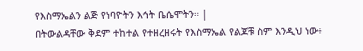የእስማኤልን ልጅ የነባዮትን እኅት ቤሴሞትን። |
በትውልዳቸው ቅደም ተከተል የተዘረዘሩት የእስማኤል የልጆቹ ስም እንዲህ ነው፥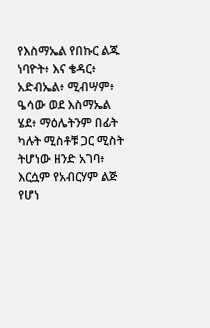የእስማኤል የበኩር ልጁ ነባዮት፥ እና ቄዳር፥ አድብኤል፥ ሚብሣም፥
ዔሳው ወደ እስማኤል ሄደ፥ ማዕሌትንም በፊት ካሉት ሚስቶቹ ጋር ሚስት ትሆነው ዘንድ አገባ፥ እርሷም የአብርሃም ልጅ የሆነ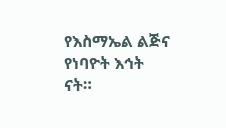የእስማኤል ልጅና የነባዮት እኅት ናት።